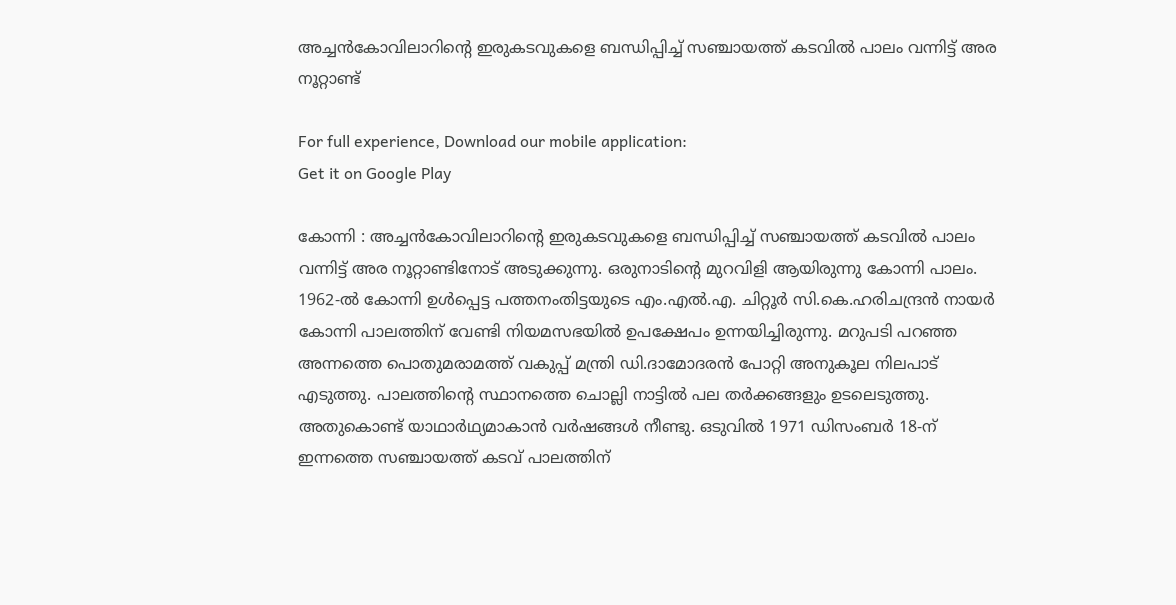അച്ചൻകോവിലാറിന്‍റെ ഇരുകടവുകളെ ബന്ധിപ്പിച്ച് സഞ്ചായത്ത് കടവിൽ പാലം വന്നിട്ട് അര നൂറ്റാണ്ട്

For full experience, Download our mobile application:
Get it on Google Play

കോന്നി : അച്ചൻകോവിലാറിന്‍റെ ഇരുകടവുകളെ ബന്ധിപ്പിച്ച് സഞ്ചായത്ത് കടവിൽ പാലം വന്നിട്ട് അര നൂറ്റാണ്ടിനോട് അടുക്കുന്നു. ഒരുനാടിന്‍റെ മുറവിളി ആയിരുന്നു കോന്നി പാലം. 1962-ൽ കോന്നി ഉൾപ്പെട്ട പത്തനംതിട്ടയുടെ എം.എൽ.എ. ചിറ്റൂർ സി.കെ.ഹരിചന്ദ്രൻ നായർ കോന്നി പാലത്തിന് വേണ്ടി നിയമസഭയിൽ ഉപക്ഷേപം ഉന്നയിച്ചിരുന്നു. മറുപടി പറഞ്ഞ അന്നത്തെ പൊതുമരാമത്ത് വകുപ്പ് മന്ത്രി ഡി.ദാമോദരൻ പോറ്റി അനുകൂല നിലപാട് എടുത്തു. പാലത്തിന്‍റെ സ്ഥാനത്തെ ചൊല്ലി നാട്ടിൽ പല തർക്കങ്ങളും ഉടലെടുത്തു. അതുകൊണ്ട് യാഥാർഥ്യമാകാൻ വർഷങ്ങൾ നീണ്ടു. ഒടുവിൽ 1971 ഡിസംബർ 18-ന് ഇന്നത്തെ സഞ്ചായത്ത് കടവ് പാലത്തിന്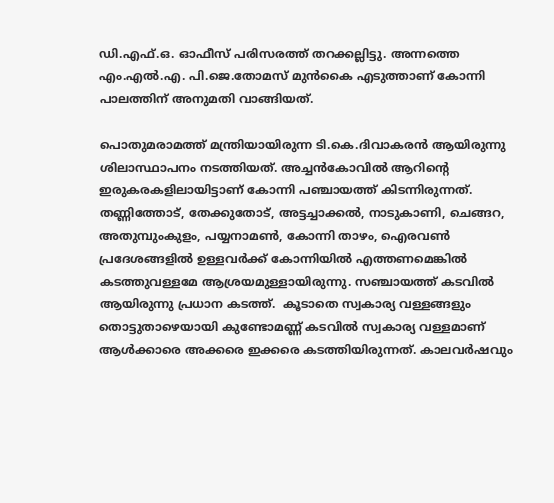ഡി.എഫ്.ഒ. ഓഫീസ് പരിസരത്ത് തറക്കല്ലിട്ടു. അന്നത്തെ എം.എൽ.എ. പി.ജെ.തോമസ് മുൻകൈ എടുത്താണ് കോന്നി പാലത്തിന് അനുമതി വാങ്ങിയത്.

പൊതുമരാമത്ത് മന്ത്രിയായിരുന്ന ടി.കെ.ദിവാകരൻ ആയിരുന്നു ശിലാസ്ഥാപനം നടത്തിയത്. അച്ചൻകോവിൽ ആറിന്റെ ഇരുകരകളിലായിട്ടാണ് കോന്നി പഞ്ചായത്ത് കിടന്നിരുന്നത്. തണ്ണിത്തോട്, തേക്കുതോട്, അട്ടച്ചാക്കൽ, നാടുകാണി, ചെങ്ങറ, അതുമ്പുംകുളം, പയ്യനാമൺ, കോന്നി താഴം, ഐരവൺ പ്രദേശങ്ങളിൽ ഉള്ളവർക്ക് കോന്നിയിൽ എത്തണമെങ്കിൽ കടത്തുവള്ളമേ ആശ്രയമുള്ളായിരുന്നു. സഞ്ചായത്ത് കടവിൽ ആയിരുന്നു പ്രധാന കടത്ത്.  കൂടാതെ സ്വകാര്യ വള്ളങ്ങളും തൊട്ടുതാഴെയായി കുണ്ടോമണ്ണ് കടവിൽ സ്വകാര്യ വള്ളമാണ് ആൾക്കാരെ അക്കരെ ഇക്കരെ കടത്തിയിരുന്നത്. കാലവർഷവും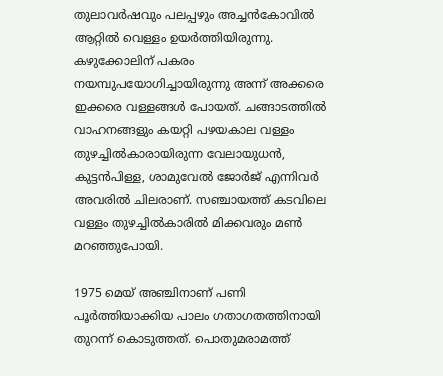തുലാവർഷവും പലപ്പഴും അച്ചൻകോവിൽ ആറ്റിൽ വെള്ളം ഉയർത്തിയിരുന്നു. കഴുക്കോലിന് പകരം നയമ്പുപയോഗിച്ചായിരുന്നു അന്ന് അക്കരെ ഇക്കരെ വള്ളങ്ങൾ പോയത്. ചങ്ങാടത്തിൽ വാഹനങ്ങളും കയറ്റി പഴയകാല വള്ളം തുഴച്ചിൽകാരായിരുന്ന വേലായുധൻ, കുട്ടൻപിള്ള, ശാമുവേൽ ജോർജ് എന്നിവർ അവരിൽ ചിലരാണ്. സഞ്ചായത്ത് കടവിലെ വള്ളം തുഴച്ചിൽകാരിൽ മിക്കവരും മൺ മറഞ്ഞുപോയി.

1975 മെയ് അഞ്ചിനാണ് പണി പൂർത്തിയാക്കിയ പാലം ഗതാഗതത്തിനായി തുറന്ന് കൊടുത്തത്. പൊതുമരാമത്ത്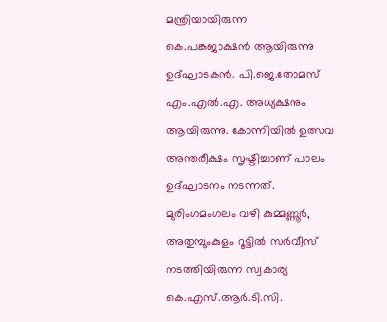മന്ത്രിയായിരുന്ന കെ.പങ്കജാക്ഷൻ ആയിരുന്നു ഉദ്ഘാടകൻ. പി.ജെ.തോമസ് എം.എൽ.എ. അധ്യക്ഷനും ആയിരുന്നു. കോന്നിയിൽ ഉത്സവ അന്തരീക്ഷം സൃഷ്ടിച്ചാണ് പാലം ഉദ്ഘാടനം നടന്നത്. മുരിംഗമംഗലം വഴി കുമ്മണ്ണൂർ, അതുമ്പുംകുളം റൂട്ടിൽ സർവീസ് നടത്തിയിരുന്ന സ്വകാര്യ കെ.എസ്.ആർ.ടി.സി.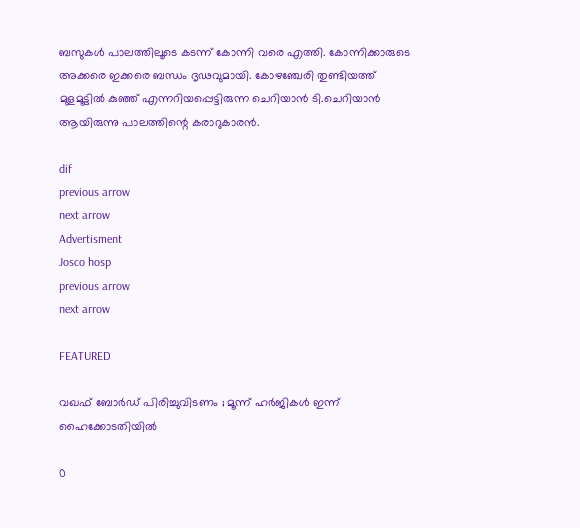ബസുകൾ പാലത്തിലൂടെ കടന്ന് കോന്നി വരെ എത്തി. കോന്നിക്കാരുടെ അക്കരെ ഇക്കരെ ബന്ധം ദൃഢവുമായി. കോഴഞ്ചേരി തുണ്ടിയത്ത് മുളമൂട്ടിൽ കുഞ്ഞ് എന്നറിയപ്പെട്ടിരുന്ന ചെറിയാൻ ടി.ചെറിയാൻ ആയിരുന്നു പാലത്തിന്റെ കരാറുകാരൻ.

dif
previous arrow
next arrow
Advertisment
Josco hosp
previous arrow
next arrow

FEATURED

വഖഫ് ബോര്‍ഡ് പിരിച്ചുവിടണം ; മൂന്ന് ഹർജികൾ ഇന്ന് ഹൈക്കോടതിയിൽ

0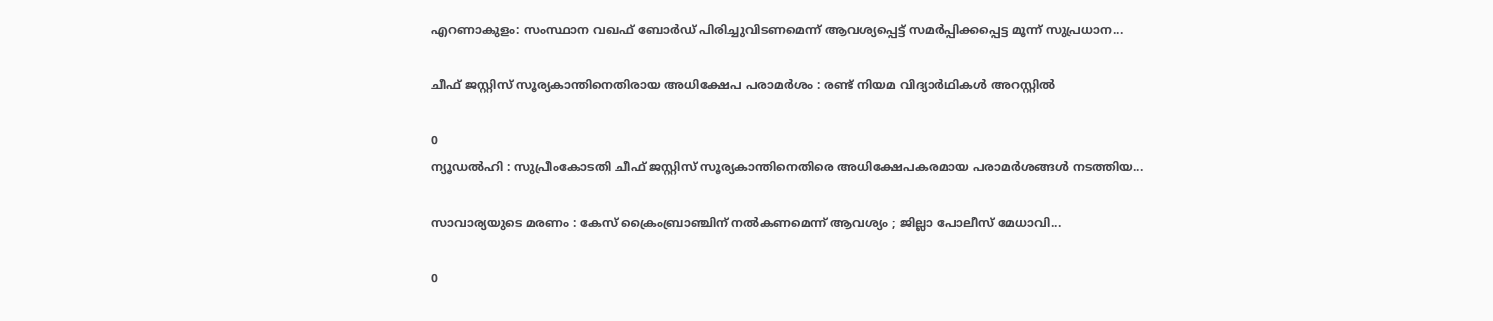എറണാകുളം: സംസ്ഥാന വഖഫ് ബോർഡ് പിരിച്ചുവിടണമെന്ന് ആവശ്യപ്പെട്ട് സമർപ്പിക്കപ്പെട്ട മൂന്ന് സുപ്രധാന...

ചീഫ് ജസ്റ്റിസ് സൂര്യകാന്തിനെതിരായ അധിക്ഷേപ പരാമർശം : രണ്ട് നിയമ വിദ്യാർഥികൾ അറസ്റ്റിൽ

0
ന്യൂഡൽഹി : സുപ്രീംകോടതി ചീഫ് ജസ്റ്റിസ് സൂര്യകാന്തിനെതിരെ അധിക്ഷേപകരമായ പരാമർശങ്ങൾ നടത്തിയ...

സാവാര്യയുടെ മരണം : കേസ് ക്രൈംബ്രാഞ്ചിന് നൽകണമെന്ന് ആവശ്യം ; ജില്ലാ പോലീസ് മേധാവി...

0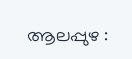ആലപ്പുഴ :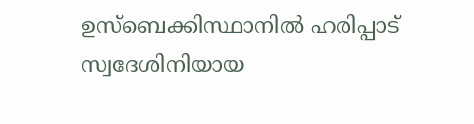ഉസ്ബെക്കിസ്ഥാനിൽ ഹരിപ്പാട് സ്വദേശിനിയായ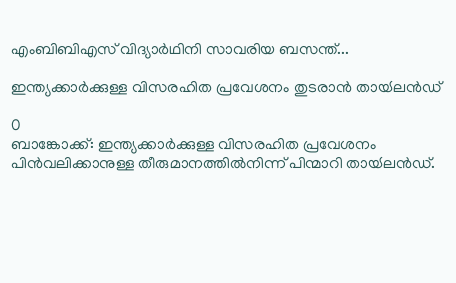എംബിബിഎസ് വിദ്യാർഥിനി സാവരിയ ബസന്ത്...

ഇന്ത്യക്കാർക്കുള്ള വിസരഹിത പ്രവേശനം തുടരാൻ തായ്‍ലൻഡ്

0
ബാങ്കോക്ക്: ഇന്ത്യക്കാർക്കുള്ള വിസരഹിത പ്രവേശനം പിൻവലിക്കാനുള്ള തീരുമാനത്തിൽനിന്ന് പിന്മാറി തായ്‍ലൻഡ്.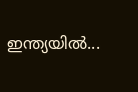ഇന്ത്യയിൽ...